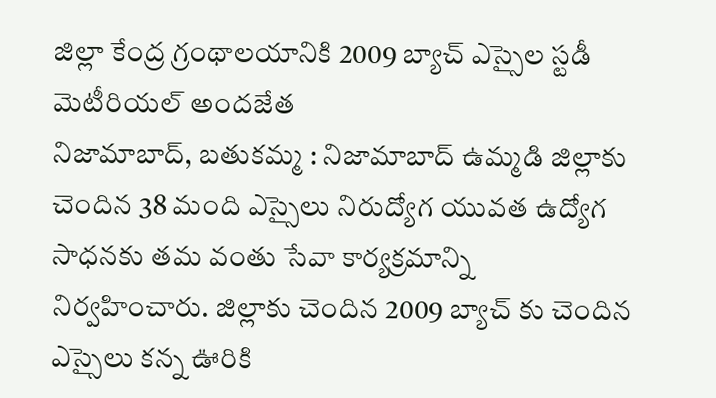జిల్లా కేంద్ర గ్రంథాలయానికి 2009 బ్యాచ్ ఎస్సైల స్టడీ మెటీరియల్ అందజేత
నిజామాబాద్, బతుకమ్మ : నిజామాబాద్ ఉమ్మడి జిల్లాకు చెందిన 38 మంది ఎస్సైలు నిరుద్యోగ యువత ఉద్యోగ సాధనకు తమ వంతు సేవా కార్యక్రమాన్ని నిర్వహించారు. జిల్లాకు చెందిన 2009 బ్యాచ్ కు చెందిన ఎస్సైలు కన్న ఊరికి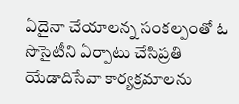ఏదైనా చేయాలన్న సంకల్పంతో ఓ సొసైటీని ఏర్పాటు చేసిప్రతి యేడాదిసేవా కార్యక్రమాలను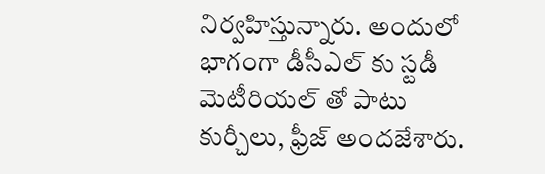నిర్వహిస్తున్నారు. అందులో భాగంగా డీసీఎల్ కు స్టడీ మెటీరియల్ తో పాటు కుర్చీలు, ఫ్రీజ్ అందజేశారు.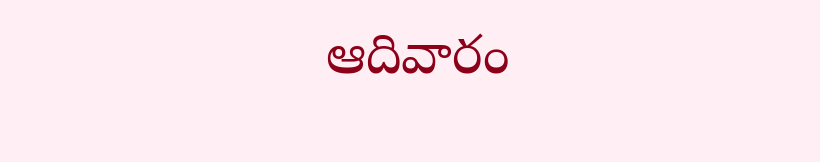ఆదివారం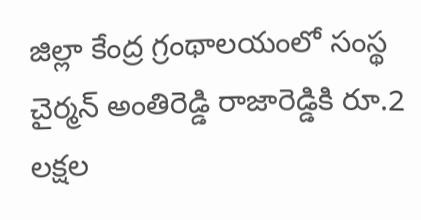జిల్లా కేంద్ర గ్రంథాలయంలో సంస్థ చైర్మన్ అంతిరెడ్డి రాజారెడ్డికి రూ.2 లక్షల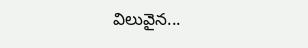విలువైన...